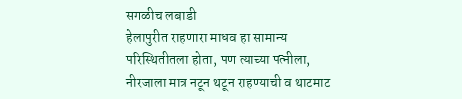सगळीच लबाडी
हेलापुरीत राहणारा माधव हा सामान्य परिस्थितीतला होता, पण त्याच्या पत्नीला, नीरजाला मात्र नटून थटून राहण्याची व थाटमाट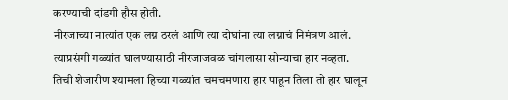करण्याची दांडगी हौस होती.
नीरजाच्या नात्यांत एक लग्न ठरलं आणि त्या दोघांना त्या लग्नाचं निमंत्रण आलं. त्याप्रसंगी गळ्यांत घालण्यासाठी नीरजाजवळ चांगलासा सोन्याचा हार नव्हता.
तिची शेजारीण श्यामला हिच्या गळ्यांत चमचमणारा हार पाहून तिला तो हार घालून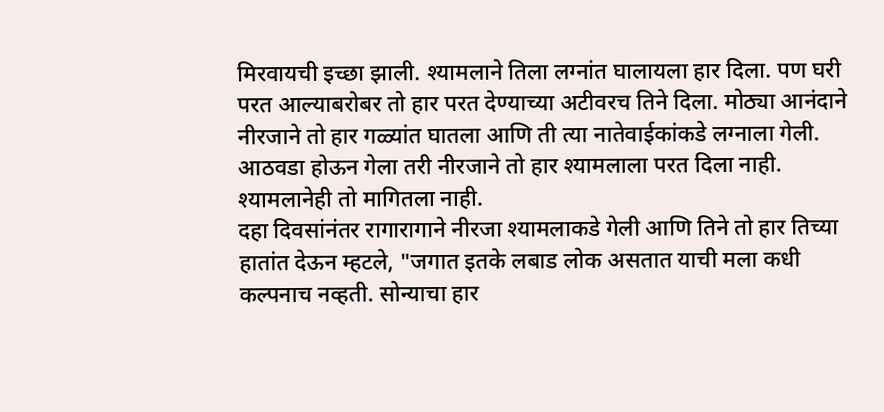मिरवायची इच्छा झाली. श्यामलाने तिला लग्नांत घालायला हार दिला. पण घरी परत आल्याबरोबर तो हार परत देण्याच्या अटीवरच तिने दिला. मोठ्या आनंदाने नीरजाने तो हार गळ्यांत घातला आणि ती त्या नातेवाईकांकडे लग्नाला गेली. आठवडा होऊन गेला तरी नीरजाने तो हार श्यामलाला परत दिला नाही. श्यामलानेही तो मागितला नाही.
दहा दिवसांनंतर रागारागाने नीरजा श्यामलाकडे गेली आणि तिने तो हार तिच्या हातांत देऊन म्हटले, "जगात इतके लबाड लोक असतात याची मला कधी कल्पनाच नव्हती. सोन्याचा हार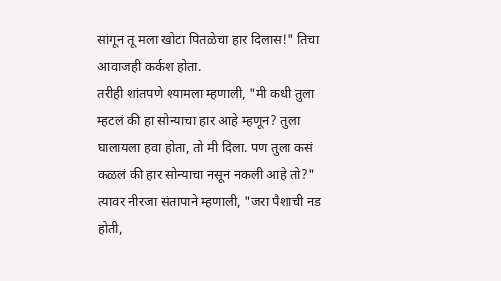सांगून तू मला खोटा पितळेचा हार दिलास!" तिचा आवाजही कर्कश होता.
तरीही शांतपणे श्यामला म्हणाली, "मी कधी तुला म्हटलं की हा सोन्याचा हार आहे म्हणून? तुला घालायला हवा होता, तो मी दिला. पण तुला कसं कळलं की हार सोन्याचा नसून नकली आहे तो?"
त्यावर नीरजा संतापाने म्हणाली, "जरा पैशाची नड होती,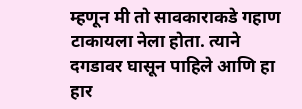म्हणून मी तो सावकाराकडे गहाण टाकायला नेला होता. त्याने दगडावर घासून पाहिले आणि हा हार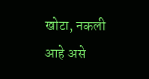खोटा, नकली आहे असे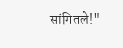सांगितले!"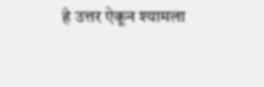हे उत्तर ऐकून श्यामला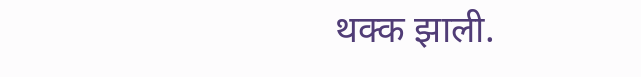थक्क झाली.